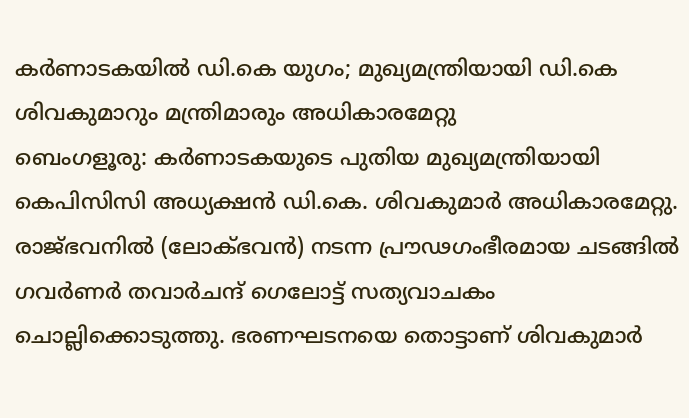കർണാടകയിൽ ഡി.കെ യുഗം; മുഖ്യമന്ത്രിയായി ഡി.കെ ശിവകുമാറും മന്ത്രിമാരും അധികാരമേറ്റു
ബെംഗളൂരു: കർണാടകയുടെ പുതിയ മുഖ്യമന്ത്രിയായി കെപിസിസി അധ്യക്ഷൻ ഡി.കെ. ശിവകുമാർ അധികാരമേറ്റു. രാജ്ഭവനിൽ (ലോക്ഭവൻ) നടന്ന പ്രൗഢഗംഭീരമായ ചടങ്ങിൽ ഗവർണർ തവാർചന്ദ് ഗെലോട്ട് സത്യവാചകം ചൊല്ലിക്കൊടുത്തു. ഭരണഘടനയെ തൊട്ടാണ് ശിവകുമാർ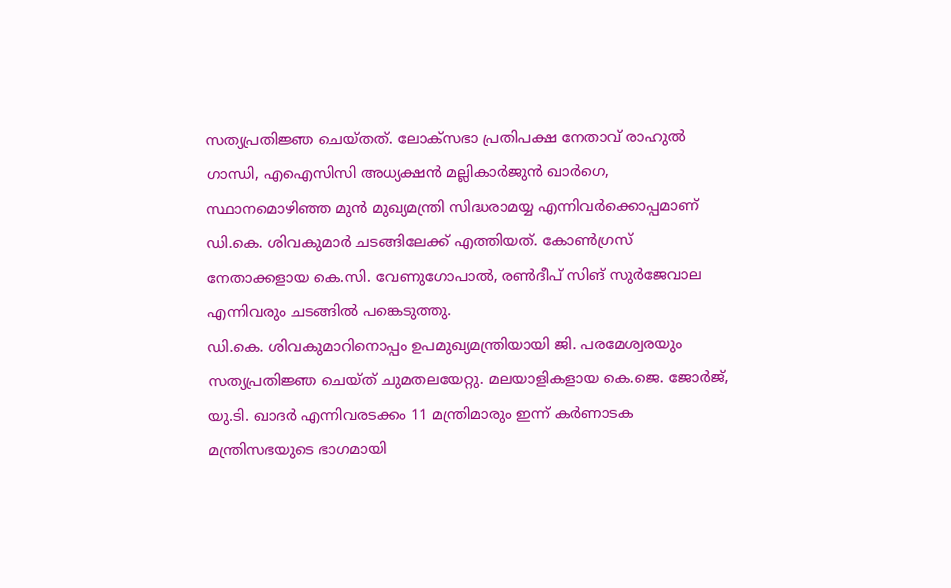സത്യപ്രതിജ്ഞ ചെയ്തത്. ലോക്സഭാ പ്രതിപക്ഷ നേതാവ് രാഹുൽ ഗാന്ധി, എഐസിസി അധ്യക്ഷൻ മല്ലികാർജുൻ ഖാർഗെ, സ്ഥാനമൊഴിഞ്ഞ മുൻ മുഖ്യമന്ത്രി സിദ്ധരാമയ്യ എന്നിവർക്കൊപ്പമാണ് ഡി.കെ. ശിവകുമാർ ചടങ്ങിലേക്ക് എത്തിയത്. കോൺഗ്രസ് നേതാക്കളായ കെ.സി. വേണുഗോപാൽ, രൺദീപ് സിങ് സുർജേവാല എന്നിവരും ചടങ്ങിൽ പങ്കെടുത്തു.
ഡി.കെ. ശിവകുമാറിനൊപ്പം ഉപമുഖ്യമന്ത്രിയായി ജി. പരമേശ്വരയും സത്യപ്രതിജ്ഞ ചെയ്ത് ചുമതലയേറ്റു. മലയാളികളായ കെ.ജെ. ജോർജ്, യു.ടി. ഖാദർ എന്നിവരടക്കം 11 മന്ത്രിമാരും ഇന്ന് കർണാടക മന്ത്രിസഭയുടെ ഭാഗമായി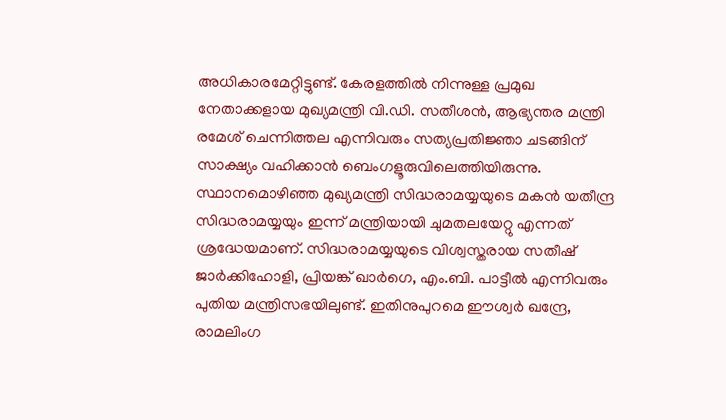അധികാരമേറ്റിട്ടുണ്ട്. കേരളത്തിൽ നിന്നുള്ള പ്രമുഖ നേതാക്കളായ മുഖ്യമന്ത്രി വി.ഡി. സതീശൻ, ആഭ്യന്തര മന്ത്രി രമേശ് ചെന്നിത്തല എന്നിവരും സത്യപ്രതിജ്ഞാ ചടങ്ങിന് സാക്ഷ്യം വഹിക്കാൻ ബെംഗളൂരുവിലെത്തിയിരുന്നു.
സ്ഥാനമൊഴിഞ്ഞ മുഖ്യമന്ത്രി സിദ്ധരാമയ്യയുടെ മകൻ യതീന്ദ്ര സിദ്ധരാമയ്യയും ഇന്ന് മന്ത്രിയായി ചുമതലയേറ്റു എന്നത് ശ്രദ്ധേയമാണ്. സിദ്ധരാമയ്യയുടെ വിശ്വസ്തരായ സതീഷ് ജാർക്കിഹോളി, പ്രിയങ്ക് ഖാർഗെ, എം.ബി. പാട്ടീൽ എന്നിവരും പുതിയ മന്ത്രിസഭയിലുണ്ട്. ഇതിനുപുറമെ ഈശ്വർ ഖന്ദ്രേ, രാമലിംഗ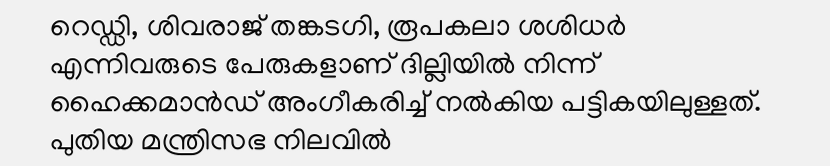റെഡ്ഡി, ശിവരാജ് തങ്കടഗി, രൂപകലാ ശശിധർ എന്നിവരുടെ പേരുകളാണ് ദില്ലിയിൽ നിന്ന് ഹൈക്കമാൻഡ് അംഗീകരിച്ച് നൽകിയ പട്ടികയിലുള്ളത്. പുതിയ മന്ത്രിസഭ നിലവിൽ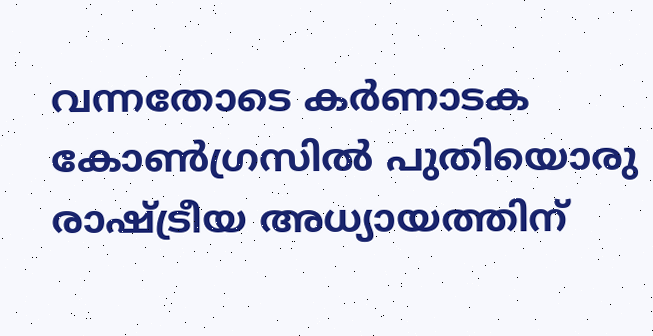വന്നതോടെ കർണാടക കോൺഗ്രസിൽ പുതിയൊരു രാഷ്ട്രീയ അധ്യായത്തിന്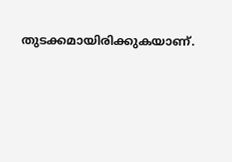തുടക്കമായിരിക്കുകയാണ്.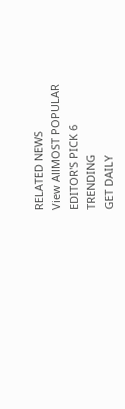RELATED NEWS
View AllMOST POPULAR
EDITOR'S PICK 6
TRENDING
GET DAILY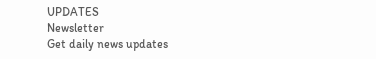UPDATES
Newsletter
Get daily news updates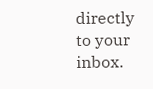directly to your inbox.